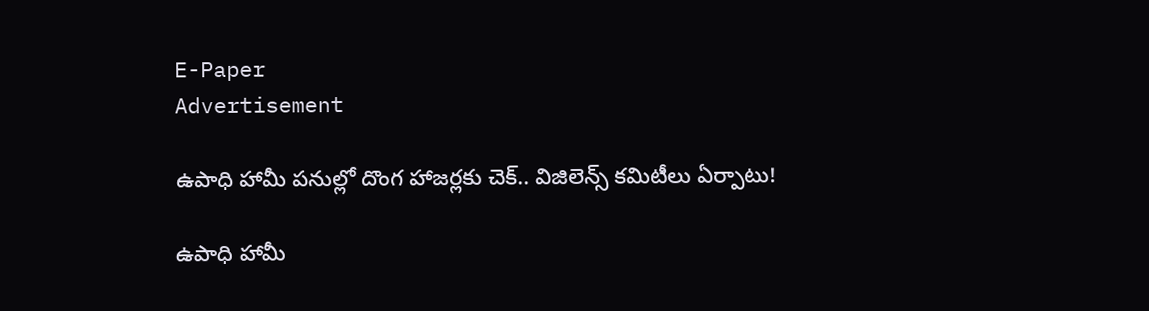E-Paper
Advertisement

ఉపాధి హామీ పనుల్లో దొంగ హాజర్లకు చెక్.. విజిలెన్స్ కమిటీలు ఏర్పాటు!

ఉపాధి హామీ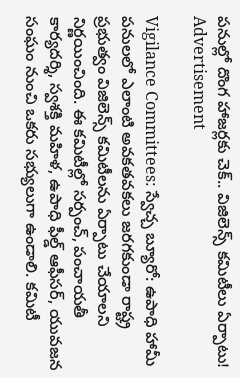పనుల్లో దొంగ హాజర్లకు చెక్.. విజిలెన్స్ కమిటీలు ఏర్పాటు!
Advertisement

Vigilance Committees: స్వేచ్చ బ్యూరో: ఉపాధి హామీ పనులలో ఎలాంటి అవకతవకలు జరగకుండా రాష్ట్ర ప్రభుత్వం విజిలెన్స్ కమిటీలను ఏర్పాటు చేయాలని నిర్ణయించింది. ఈ కమిటీల్లో సర్పంచ్, పంచాయతీ కార్యదర్శి, స్వశక్తి మహిళ, ఉపాధి ఫీల్డ్ ఆఫీసర్, యువజన సంఘం నుంచి ఒకరు సభ్యులుగా ఉండాలి. కమిటీ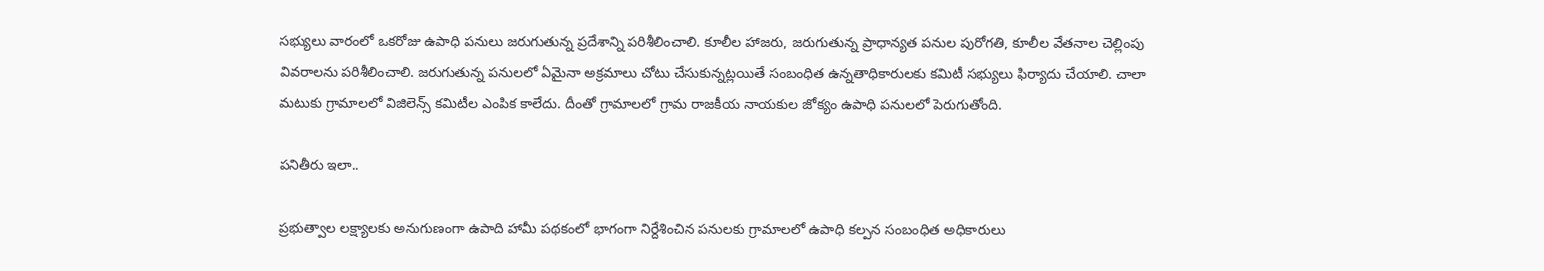సభ్యులు వారంలో ఒకరోజు ఉపాధి పనులు జరుగుతున్న ప్రదేశాన్ని పరిశీలించాలి. కూలీల హాజరు, జరుగుతున్న ప్రాధాన్యత పనుల పురోగతి, కూలీల వేతనాల చెల్లింపు వివరాలను పరిశీలించాలి. జరుగుతున్న పనులలో ఏమైనా అక్రమాలు చోటు చేసుకున్నట్లయితే సంబంధిత ఉన్నతాధికారులకు కమిటీ సభ్యులు ఫిర్యాదు చేయాలి. చాలా మటుకు గ్రామాలలో విజిలెన్స్ కమిటీల ఎంపిక కాలేదు. దీంతో గ్రామాలలో గ్రామ రాజకీయ నాయకుల జోక్యం ఉపాధి పనులలో పెరుగుతోంది.

పనితీరు ఇలా..

ప్రభుత్వాల లక్ష్యాలకు అనుగుణంగా ఉపాది హామీ పథకంలో భాగంగా నిర్దేశించిన పనులకు గ్రామాలలో ఉపాధి కల్పన సంబంధిత అధికారులు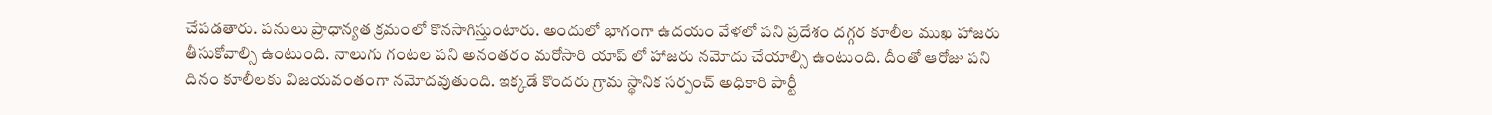చేపడతారు. పనులు ప్రాధాన్యత క్రమంలో కొనసాగిస్తుంటారు. అందులో భాగంగా ఉదయం వేళలో పని ప్రదేశం దగ్గర కూలీల ముఖ హాజరు తీసుకోవాల్సి ఉంటుంది. నాలుగు గంటల పని అనంతరం మరోసారి యాప్ లో హాజరు నమోదు చేయాల్సి ఉంటుంది. దీంతో ఆరోజు పని దినం కూలీలకు విజయవంతంగా నమోదవుతుంది. ఇక్కడే కొందరు గ్రామ స్థానిక సర్పంచ్ అధికారి పార్టీ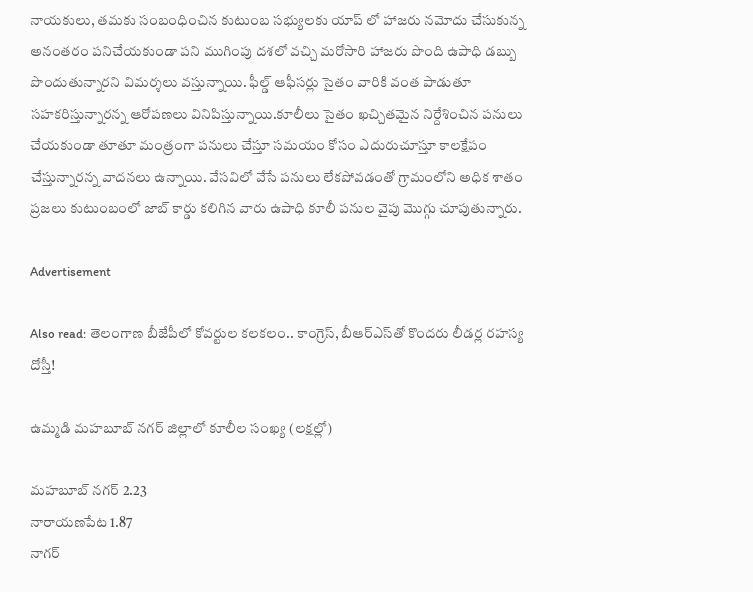నాయకులు, తమకు సంబంధించిన కుటుంబ సభ్యులకు యాప్ లో హాజరు నమోదు చేసుకున్న అనంతరం పనిచేయకుండా పని ముగింపు దశలో వచ్చి మరోసారి హాజరు పొంది ఉపాధి డబ్బు పొందుతున్నారని విమర్శలు వస్తున్నాయి. ఫీల్డ్ ఆఫీసర్లు సైతం వారికి వంత పాడుతూ సహకరిస్తున్నారన్న ఆరోపణలు వినిపిస్తున్నాయి.కూలీలు సైతం ఖచ్చితమైన నిర్దేశించిన పనులు చేయకుండా తూతూ మంత్రంగా పనులు చేస్తూ సమయం కోసం ఎదురుచూస్తూ కాలక్షేపం చేస్తున్నారన్న వాదనలు ఉన్నాయి. వేసవిలో వేసే పనులు లేకపోవడంతో గ్రామంలోని అధిక శాతం ప్రజలు కుటుంబంలో జాబ్ కార్డు కలిగిన వారు ఉపాధి కూలీ పనుల వైపు మొగ్గు చూపుతున్నారు.

Advertisement

Also read: తెలంగాణ బీజేపీలో కోవర్టుల కలకలం.. కాంగ్రెస్, బీఆర్ఎస్‌తో కొందరు లీడర్ల రహస్య దోస్తీ!

ఉమ్మడి మహబూబ్ నగర్ జిల్లాలో కూలీల సంఖ్య (లక్షల్లో)

మహబూబ్ నగర్ 2.23
నారాయణపేట 1.87
నాగర్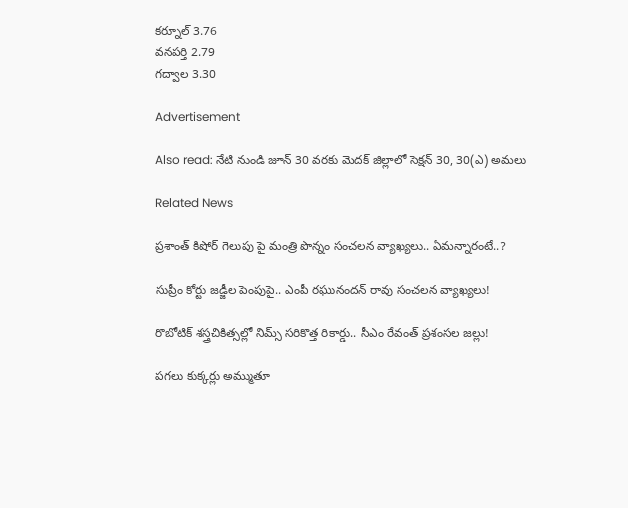కర్నూల్ 3.76
వనపర్తి 2.79
గద్వాల 3.30

Advertisement

Also read: నేటి నుండి జూన్ 30 వరకు మెదక్ జిల్లాలో సెక్షన్ 30, 30(ఎ) అమలు

Related News

ప్రశాంత్ కిషోర్ గెలుపు పై మంత్రి పొన్నం సంచలన వ్యాఖ్యలు.. ఏమన్నారంటే..?

సుప్రీం కోర్టు జడ్జీల పెంపుపై.. ఎంపీ రఘునందన్ రావు సంచలన వ్యాఖ్యలు!

రొబోటిక్ శస్త్రచికిత్సల్లో నిమ్స్ సరికొత్త రికార్డు.. సీఎం రేవంత్ ప్రశంసల జల్లు!

పగలు కుక్కర్లు అమ్ముతూ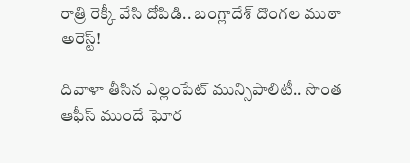రాత్రి రెక్కీ వేసి దోపిడి.. బంగ్లాదేశ్ దొంగల ముఠా అరెస్ట్!

దివాళా తీసిన ఎల్లంపేట్ మున్సిపాలిటీ.. సొంత ఆఫీస్ ముందే ఘోర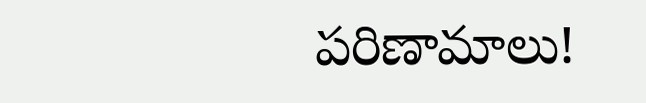పరిణామాలు!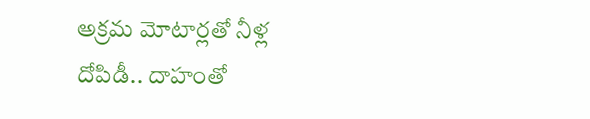అక్రమ మోటార్లతో నీళ్ల దోపిడీ.. దాహంతో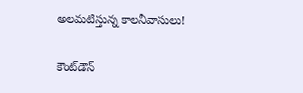అలమటిస్తున్న కాలనీవాసులు!

కౌంట్‌డౌన్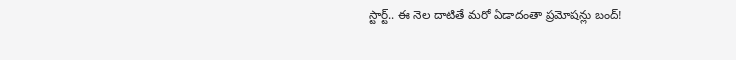స్టార్ట్.. ఈ నెల దాటితే మరో ఏడాదంతా ప్రమోషన్లు బంద్!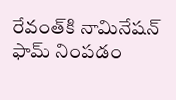రేవంత్‌కి నామినేషన్ ఫామ్ నింపడం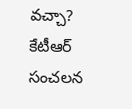వచ్చా? కేటీఆర్ సంచలన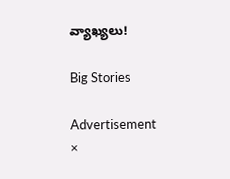వ్యాఖ్యలు!

Big Stories

Advertisement
×